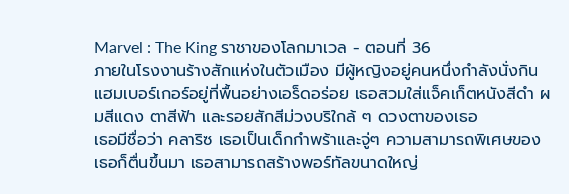Marvel : The King ราชาของโลกมาเวล - ตอนที่ 36
ภายในโรงงานร้างสักแห่งในตัวเมือง มีผู้หญิงอยู่คนหนึ่งกำลังนั่งกินแฮมเบอร์เกอร์อยู่ที่พื้นอย่างเอร็ดอร่อย เธอสวมใส่แจ็คเก็ตหนังสีดำ ผมสีแดง ตาสีฟ้า และรอยสักสีม่วงบริใกล้ ๆ ดวงตาของเธอ
เธอมีชื่อว่า คลาริซ เธอเป็นเด็กกำพร้าและจู่ๆ ความสามารถพิเศษของเธอก็ตื่นขึ้นมา เธอสามารถสร้างพอร์ทัลขนาดใหญ่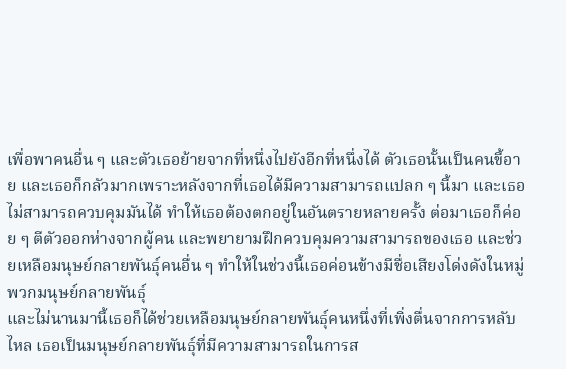เพื่อพาคนอื่น ๆ และตัวเธอย้ายจากที่หนึ่งไปยังอีกที่หนึ่งได้ ตัวเธอนั้นเป็นคนขี้อาย และเธอก็กลัวมากเพราะหลังจากที่เธอได้มีความสามารถแปลก ๆ นี้มา และเธอไม่สามารถควบคุมมันได้ ทำให้เธอต้องตกอยู่ในอันตรายหลายครั้ง ต่อมาเธอก็ค่อย ๆ ตีตัวออกห่างจากผู้คน และพยายามฝึกควบคุมความสามารถของเธอ และช่วยเหลือมนุษย์กลายพันธุ์คนอื่น ๆ ทำให้ในช่วงนี้เธอค่อนข้างมีชื่อเสียงโด่งดังในหมู่พวกมนุษย์กลายพันธุ์
และไม่นานมานี้เธอก็ได้ช่วยเหลือมนุษย์กลายพันธุ์คนหนึ่งที่เพิ่งตื่นจากการหลับไหล เธอเป็นมนุษย์กลายพันธุ์ที่มีความสามารถในการส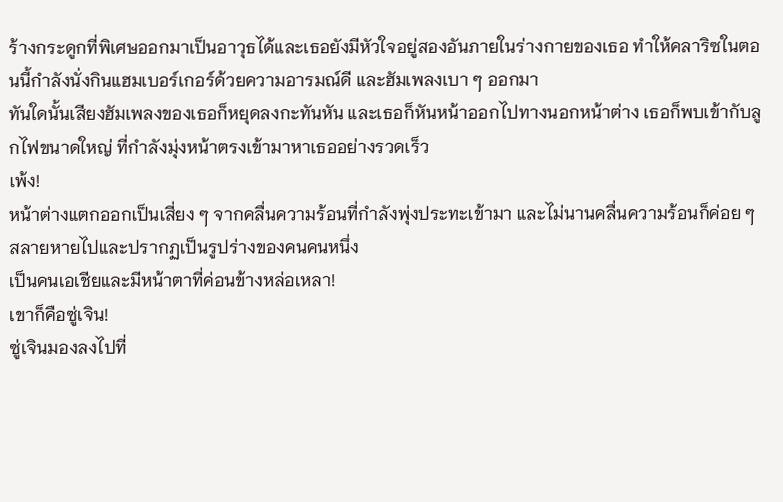ร้างกระดูกที่พิเศษออกมาเป็นอาวุธได้และเธอยังมีหัวใจอยู่สองอันภายในร่างกายของเธอ ทำให้คลาริซในตอนนี้กำลังนั่งกินแฮมเบอร์เกอร์ด้วยความอารมณ์ดี และฮัมเพลงเบา ๆ ออกมา
ทันใดนั้นเสียงฮัมเพลงของเธอก็หยุดลงกะทันหัน และเธอก็หันหน้าออกไปทางนอกหน้าต่าง เธอก็พบเข้ากับลูกไฟขนาดใหญ่ ที่กำลังมุ่งหน้าตรงเข้ามาหาเธออย่างรวดเร็ว
เพ้ง!
หน้าต่างแตกออกเป็นเสี่ยง ๆ จากคลื่นความร้อนที่กำลังพุ่งประทะเข้ามา และไม่นานคลื่นความร้อนก็ค่อย ๆ สลายหายไปและปรากฏเป็นรูปร่างของคนคนหนึ่ง
เป็นคนเอเชียและมีหน้าตาที่ค่อนข้างหล่อเหลา!
เขาก็คือซู่เจิน!
ซู่เจินมองลงไปที่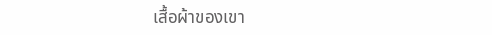เสื้อผ้าของเขา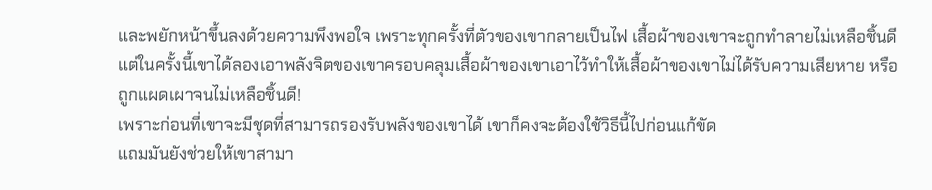และพยักหน้าขึ้นลงด้วยความพึงพอใจ เพราะทุกครั้งที่ตัวของเขากลายเป็นไฟ เสื้อผ้าของเขาจะถูกทำลายไม่เหลือชิ้นดี แต่ในครั้งนี้เขาได้ลองเอาพลังจิตของเขาครอบคลุมเสื้อผ้าของเขาเอาไว้ทำให้เสื้อผ้าของเขาไม่ได้รับความเสียหาย หรือถูกแผดเผาจนไม่เหลือชิ้นดี!
เพราะก่อนที่เขาจะมีชุดที่สามารถรองรับพลังของเขาได้ เขาก็คงจะต้องใช้วิธีนี้ไปก่อนแก้ขัด
แถมมันยังช่วยให้เขาสามา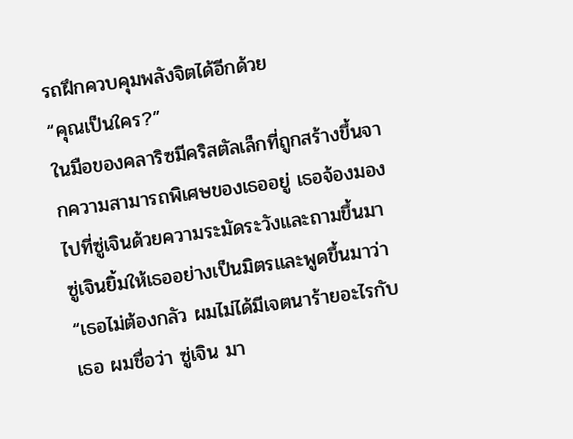รถฝึกควบคุมพลังจิตได้อีกด้วย
“คุณเป็นใคร?”
ในมือของคลาริซมีคริสตัลเล็กที่ถูกสร้างขึ้นจากความสามารถพิเศษของเธออยู่ เธอจ้องมองไปที่ซู่เจินด้วยความระมัดระวังและถามขึ้นมา
ซู่เจินยิ้มให้เธออย่างเป็นมิตรและพูดขึ้นมาว่า “เธอไม่ต้องกลัว ผมไม่ได้มีเจตนาร้ายอะไรกับเธอ ผมชื่อว่า ซู่เจิน มา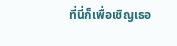ที่นี่ก็เพื่อเชิญเธอ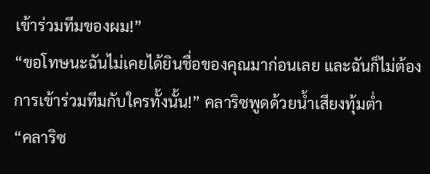เข้าร่วมทีมของผม!”
“ขอโทษนะฉันไม่เคยได้ยินชื่อของคุณมาก่อนเลย และฉันก็ไม่ต้องการเข้าร่วมทีมกับใครทั้งนั้น!” คลาริซพูดด้วยน้ำเสียงทุ้มต่ำ
“คลาริซ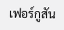เฟอร์กูสัน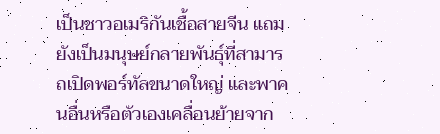เป็นชาวอเมริกันเชื้อสายจีน แถมยังเป็นมนุษย์กลายพันธุ์ที่สามารถเปิดพอร์ทัลขนาดใหญ่ และพาคนอื่นหรือตัวเองเคลื่อนย้ายจาก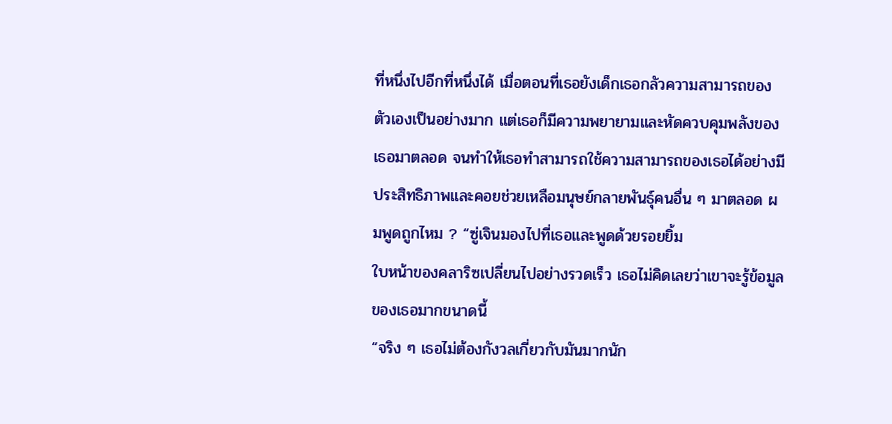ที่หนึ่งไปอีกที่หนึ่งได้ เมื่อตอนที่เธอยังเด็กเธอกลัวความสามารถของตัวเองเป็นอย่างมาก แต่เธอก็มีความพยายามและหัดควบคุมพลังของเธอมาตลอด จนทำให้เธอทำสามารถใช้ความสามารถของเธอได้อย่างมีประสิทธิภาพและคอยช่วยเหลือมนุษย์กลายพันธุ์คนอื่น ๆ มาตลอด ผมพูดถูกไหม ? “ซู่เจินมองไปที่เธอและพูดด้วยรอยยิ้ม
ใบหน้าของคลาริซเปลี่ยนไปอย่างรวดเร็ว เธอไม่คิดเลยว่าเขาจะรู้ข้อมูลของเธอมากขนาดนี้
“จริง ๆ เธอไม่ต้องกังวลเกี่ยวกับมันมากนัก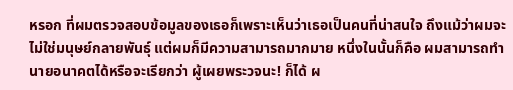หรอก ที่ผมตรวจสอบข้อมูลของเธอก็เพราะเห็นว่าเธอเป็นคนที่น่าสนใจ ถึงแม้ว่าผมจะไม่ใช่มนุษย์กลายพันธุ์ แต่ผมก็มีความสามารถมากมาย หนึ่งในนั้นก็คือ ผมสามารถทำนายอนาคตได้หรือจะเรียกว่า ผู้เผยพระวจนะ! ก็ได้ ผ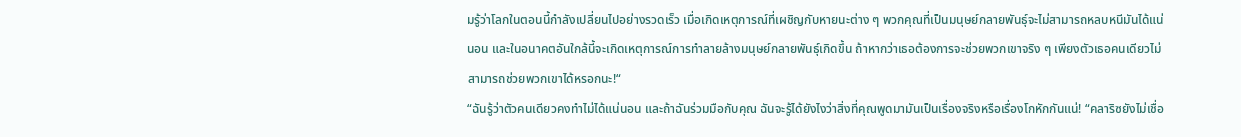มรู้ว่าโลกในตอนนี้กำลังเปลี่ยนไปอย่างรวดเร็ว เมื่อเกิดเหตุการณ์ที่เผชิญกับหายนะต่าง ๆ พวกคุณที่เป็นมนุษย์กลายพันธุ์จะไม่สามารถหลบหนีมันได้แน่นอน และในอนาคตอันใกล้นี้จะเกิดเหตุการณ์การทำลายล้างมนุษย์กลายพันธุ์เกิดขึ้น ถ้าหากว่าเธอต้องการจะช่วยพวกเขาจริง ๆ เพียงตัวเธอคนเดียวไม่สามารถช่วยพวกเขาได้หรอกนะ!“
“ฉันรู้ว่าตัวคนเดียวคงทำไม่ได้แน่นอน และถ้าฉันร่วมมือกับคุณ ฉันจะรู้ได้ยังไงว่าสิ่งที่คุณพูดมามันเป็นเรื่องจริงหรือเรื่องโกหักกันแน่! “คลาริซยังไม่เชื่อ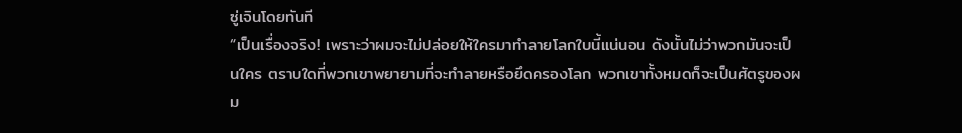ซู่เจินโดยทันที
“เป็นเรื่องจริง! เพราะว่าผมจะไม่ปล่อยให้ใครมาทำลายโลกใบนี้แน่นอน ดังนั้นไม่ว่าพวกมันจะเป็นใคร ตราบใดที่พวกเขาพยายามที่จะทำลายหรือยึดครองโลก พวกเขาทั้งหมดก็จะเป็นศัตรูของผม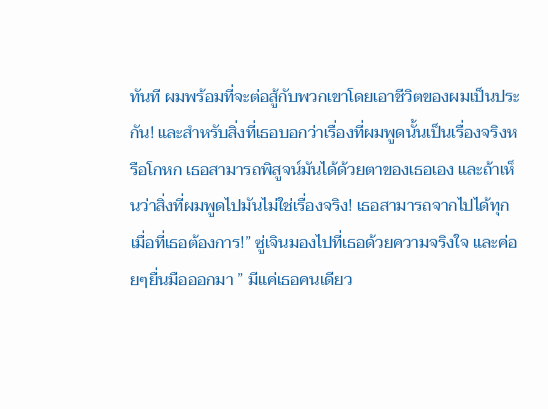ทันที ผมพร้อมที่จะต่อสู้กับพวกเขาโดยเอาชีวิตของผมเป็นประกัน! และสำหรับสิ่งที่เธอบอกว่าเรื่องที่ผมพูดนั้นเป็นเรื่องจริงหรือโกหก เธอสามารถพิสูจน์มันได้ด้วยตาของเธอเอง และถ้าเห็นว่าสิ่งที่ผมพูดไปมันไม่ใช่เรื่องจริง! เธอสามารถจากไปได้ทุกเมื่อที่เธอต้องการ!” ซู่เจินมองไปที่เธอด้วยความจริงใจ และค่อยๆยื่นมือออกมา ” มีแค่เธอคนเดียว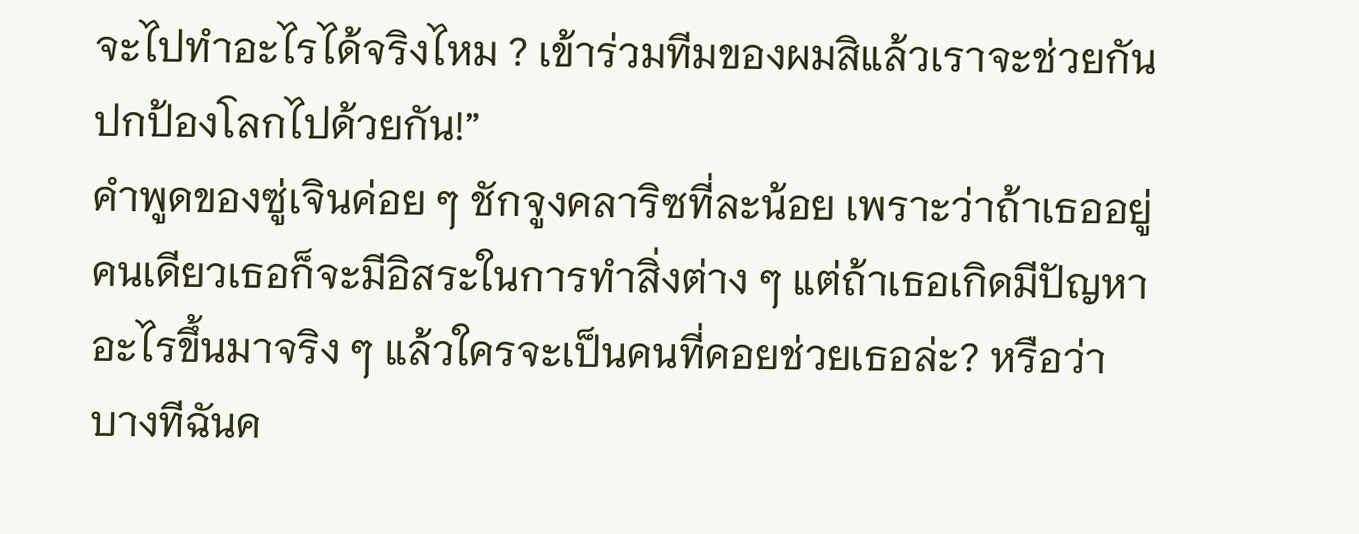จะไปทำอะไรได้จริงไหม ? เข้าร่วมทีมของผมสิแล้วเราจะช่วยกันปกป้องโลกไปด้วยกัน!”
คำพูดของซู่เจินค่อย ๆ ชักจูงคลาริซที่ละน้อย เพราะว่าถ้าเธออยู่คนเดียวเธอก็จะมีอิสระในการทำสิ่งต่าง ๆ แต่ถ้าเธอเกิดมีปัญหาอะไรขึ้นมาจริง ๆ แล้วใครจะเป็นคนที่คอยช่วยเธอล่ะ? หรือว่าบางทีฉันค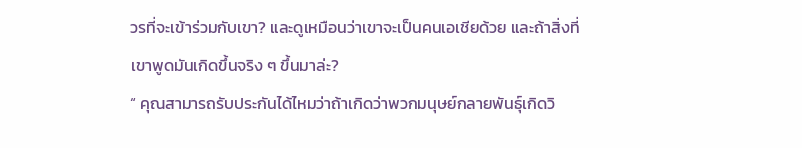วรที่จะเข้าร่วมกับเขา? และดูเหมือนว่าเขาจะเป็นคนเอเชียด้วย และถ้าสิ่งที่เขาพูดมันเกิดขึ้นจริง ๆ ขึ้นมาล่ะ?
“ คุณสามารถรับประกันได้ไหมว่าถ้าเกิดว่าพวกมนุษย์กลายพันธุ์เกิดวิ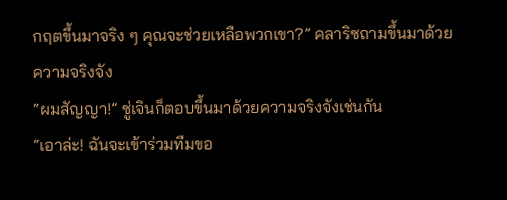กฤตขึ้นมาจริง ๆ คุณจะช่วยเหลือพวกเขา?” คลาริซถามขึ้นมาด้วยความจริงจัง
“ผมสัญญา!” ซู่เจินก็ตอบขึ้นมาด้วยความจริงจังเช่นกัน
“เอาล่ะ! ฉันจะเข้าร่วมทีมขอ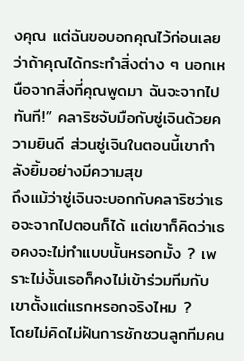งคุณ แต่ฉันขอบอกคุณไว้ก่อนเลยว่าถ้าคุณได้กระทำสิ่งต่าง ๆ นอกเหนือจากสิ่งที่คุณพูดมา ฉันจะจากไปทันที!” คลาริซจับมือกับซู่เจินด้วยความยินดี ส่วนซู่เจินในตอนนี้เขากำลังยิ้มอย่างมีความสุข
ถึงแม้ว่าซู่เจินจะบอกกับคลาริซว่าเธอจะจากไปตอนก็ได้ แต่เขาก็คิดว่าเธอคงจะไม่ทำแบบนั้นหรอกมั้ง ? เพราะไม่งั้นเธอก็คงไม่เข้าร่วมทีมกับเขาตั้งแต่แรกหรอกจริงไหม ?
โดยไม่คิดไม่ฝันการชักชวนลูกทีมคน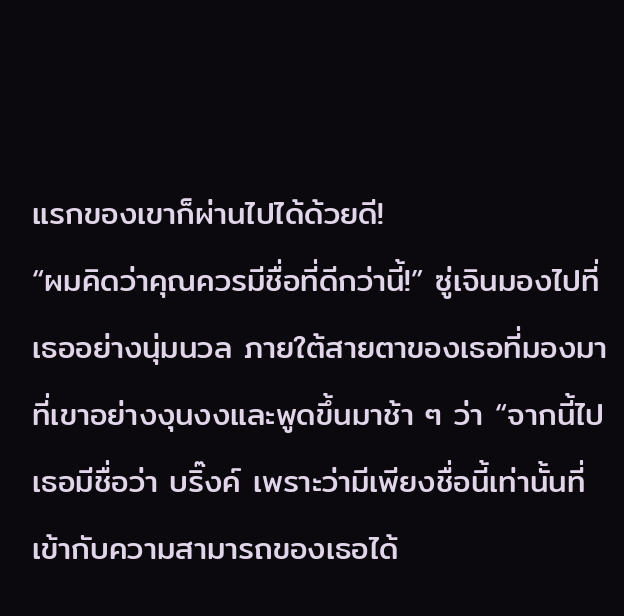แรกของเขาก็ผ่านไปได้ด้วยดี!
“ผมคิดว่าคุณควรมีชื่อที่ดีกว่านี้!” ซู่เจินมองไปที่เธออย่างนุ่มนวล ภายใต้สายตาของเธอที่มองมาที่เขาอย่างงุนงงและพูดขึ้นมาช้า ๆ ว่า “จากนี้ไปเธอมีชื่อว่า บริ๊งค์ เพราะว่ามีเพียงชื่อนี้เท่านั้นที่เข้ากับความสามารถของเธอได้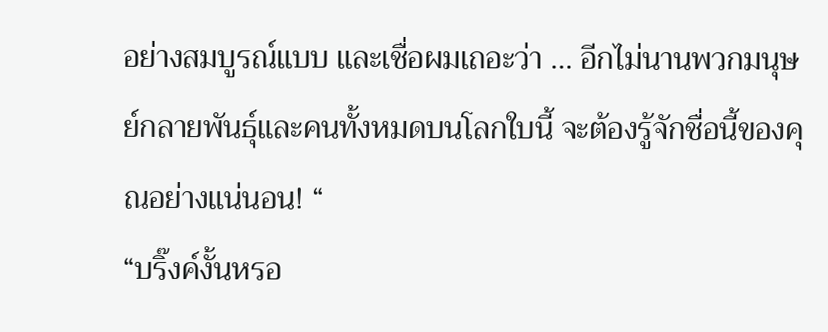อย่างสมบูรณ์แบบ และเชื่อผมเถอะว่า … อีกไม่นานพวกมนุษย์กลายพันธุ์และคนทั้งหมดบนโลกใบนี้ จะต้องรู้จักชื่อนี้ของคุณอย่างแน่นอน! “
“บริ๊งค์งั้นหรอ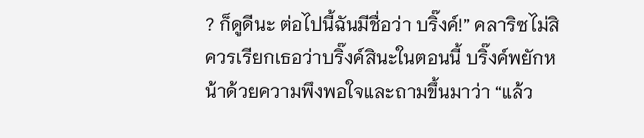? ก็ดูดีนะ ต่อไปนี้ฉันมีชื่อว่า บริ๊งค์!” คลาริซไม่สิ ควรเรียกเธอว่าบริ๊งค์สินะในตอนนี้ บริ๊งค์พยักหน้าด้วยความพึงพอใจและถามขึ้นมาว่า “แล้ว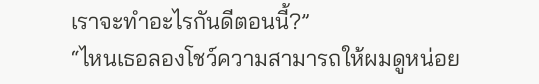เราจะทำอะไรกันดีตอนนี้?”
“ไหนเธอลองโชว์ความสามารถให้ผมดูหน่อย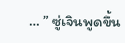… ” ซู่เจินพูดขึ้น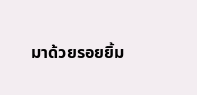มาด้วยรอยยิ้ม